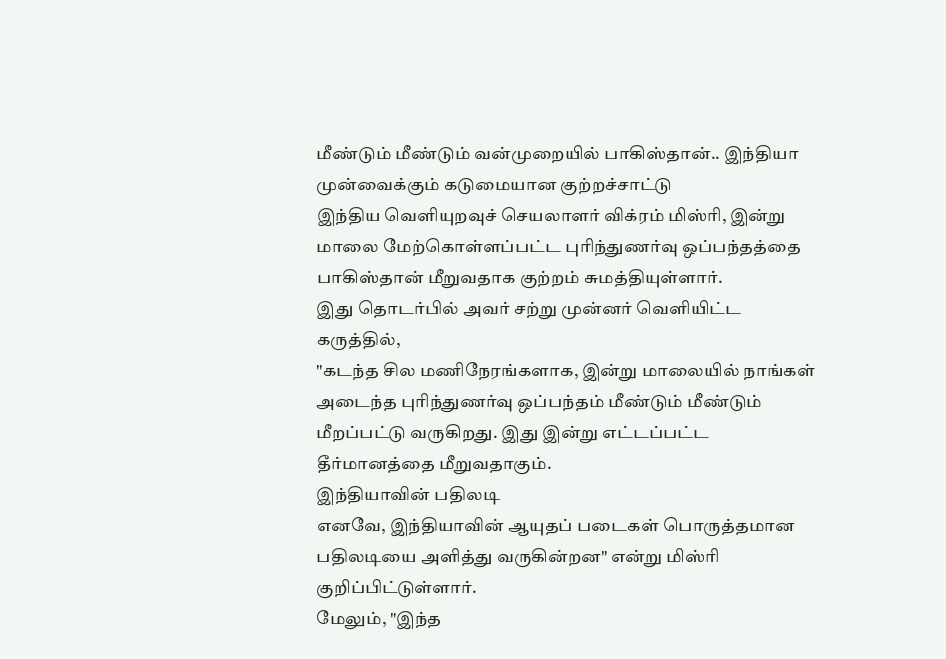மீண்டும் மீண்டும் வன்முறையில் பாகிஸ்தான்.. இந்தியா முன்வைக்கும் கடுமையான குற்றச்சாட்டு
இந்திய வெளியுறவுச் செயலாளர் விக்ரம் மிஸ்ரி, இன்று மாலை மேற்கொள்ளப்பட்ட புரிந்துணர்வு ஒப்பந்தத்தை பாகிஸ்தான் மீறுவதாக குற்றம் சுமத்தியுள்ளார்.
இது தொடர்பில் அவர் சற்று முன்னர் வெளியிட்ட கருத்தில்,
"கடந்த சில மணிநேரங்களாக, இன்று மாலையில் நாங்கள் அடைந்த புரிந்துணர்வு ஒப்பந்தம் மீண்டும் மீண்டும் மீறப்பட்டு வருகிறது. இது இன்று எட்டப்பட்ட தீர்மானத்தை மீறுவதாகும்.
இந்தியாவின் பதிலடி
எனவே, இந்தியாவின் ஆயுதப் படைகள் பொருத்தமான பதிலடியை அளித்து வருகின்றன" என்று மிஸ்ரி குறிப்பிட்டுள்ளார்.
மேலும், "இந்த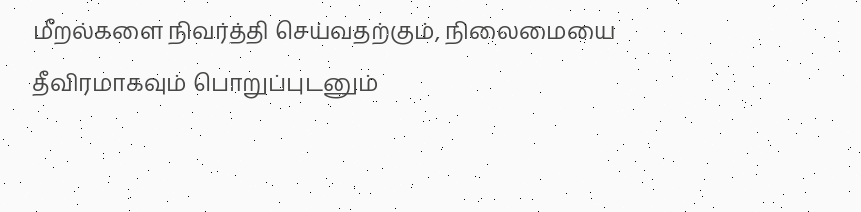மீறல்களை நிவர்த்தி செய்வதற்கும், நிலைமையை தீவிரமாகவும் பொறுப்புடனும்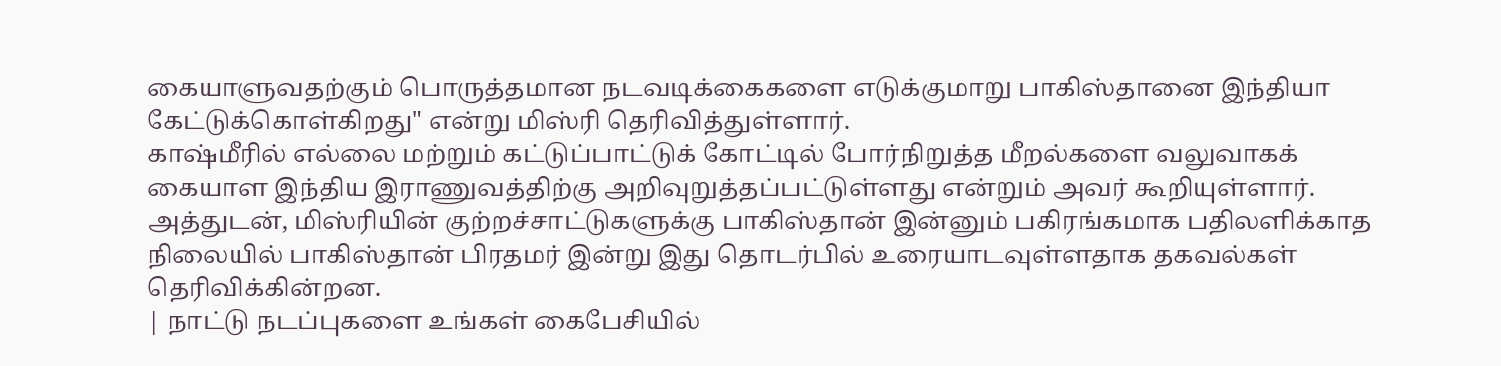கையாளுவதற்கும் பொருத்தமான நடவடிக்கைகளை எடுக்குமாறு பாகிஸ்தானை இந்தியா கேட்டுக்கொள்கிறது" என்று மிஸ்ரி தெரிவித்துள்ளார்.
காஷ்மீரில் எல்லை மற்றும் கட்டுப்பாட்டுக் கோட்டில் போர்நிறுத்த மீறல்களை வலுவாகக் கையாள இந்திய இராணுவத்திற்கு அறிவுறுத்தப்பட்டுள்ளது என்றும் அவர் கூறியுள்ளார்.
அத்துடன், மிஸ்ரியின் குற்றச்சாட்டுகளுக்கு பாகிஸ்தான் இன்னும் பகிரங்கமாக பதிலளிக்காத நிலையில் பாகிஸ்தான் பிரதமர் இன்று இது தொடர்பில் உரையாடவுள்ளதாக தகவல்கள் தெரிவிக்கின்றன.
| நாட்டு நடப்புகளை உங்கள் கைபேசியில்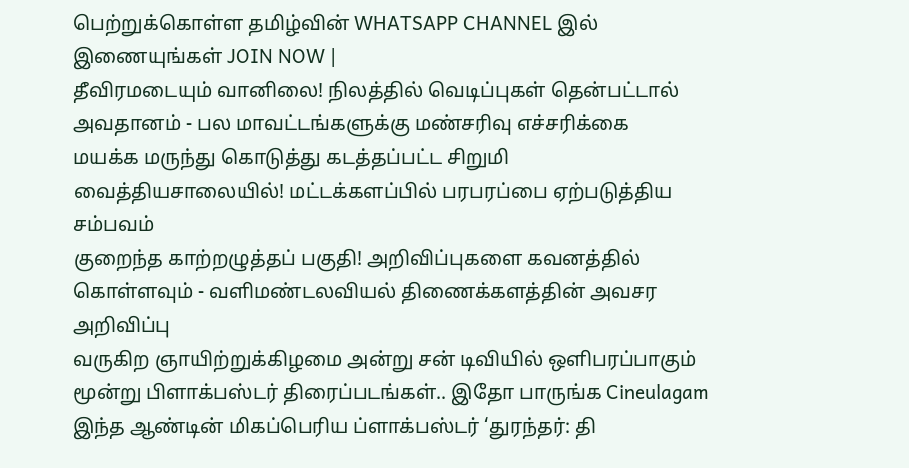பெற்றுக்கொள்ள தமிழ்வின் WHATSAPP CHANNEL இல் இணையுங்கள் JOIN NOW |
தீவிரமடையும் வானிலை! நிலத்தில் வெடிப்புகள் தென்பட்டால் அவதானம் - பல மாவட்டங்களுக்கு மண்சரிவு எச்சரிக்கை
மயக்க மருந்து கொடுத்து கடத்தப்பட்ட சிறுமி வைத்தியசாலையில்! மட்டக்களப்பில் பரபரப்பை ஏற்படுத்திய சம்பவம்
குறைந்த காற்றழுத்தப் பகுதி! அறிவிப்புகளை கவனத்தில் கொள்ளவும் - வளிமண்டலவியல் திணைக்களத்தின் அவசர அறிவிப்பு
வருகிற ஞாயிற்றுக்கிழமை அன்று சன் டிவியில் ஒளிபரப்பாகும் மூன்று பிளாக்பஸ்டர் திரைப்படங்கள்.. இதோ பாருங்க Cineulagam
இந்த ஆண்டின் மிகப்பெரிய ப்ளாக்பஸ்டர் ‘துரந்தர்: தி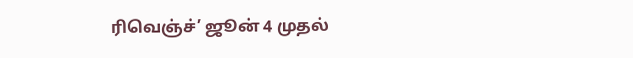ரிவெஞ்ச்’ ஜூன் 4 முதல்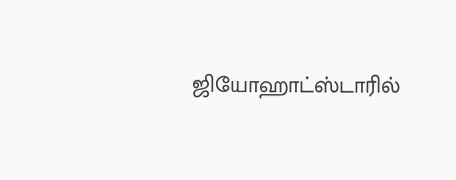ஜியோஹாட்ஸ்டாரில்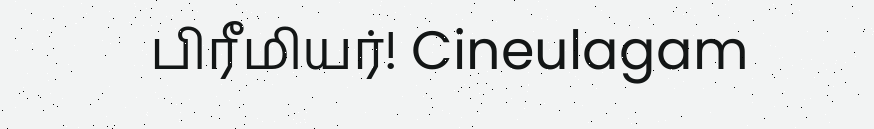பிரீமியர்! Cineulagam